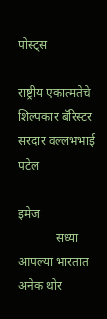पोस्ट्स

राष्ट्रीय एकात्मतेचे शिल्पकार बॅरिस्टर सरदार वल्लभभाई पटेल

इमेज
            सध्या आपल्या भारतात अनेक थोर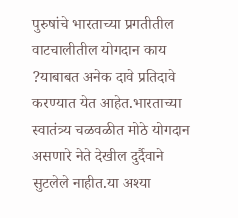पुरुषांचे भारताच्या प्रगतीतील वाटचालीतील योगदान काय ?याबाबत अनेक दावे प्रतिदावे करण्यात येत आहेत.भारताच्या स्वातंत्र्य चळवळीत मोठे योगदान असणारे नेते देखील दुर्दैवाने सुटलेले नाहीत.या अश्या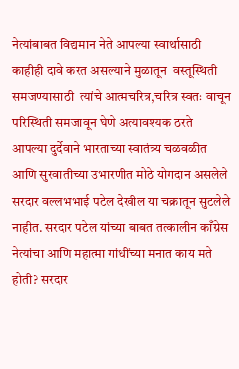नेत्यांबाबत विद्यमान नेते आपल्या स्वार्थासाठी काहीही दावे करत असल्याने मुळातून  वस्तूस्थिती समजण्यासाठी  त्यांचे आत्मचरित्र,चरित्र स्वतः वाचून परिस्थिती समजावून घेणे अत्यावश्यक ठरते‌        आपल्या दुर्देवाने भारताच्या स्वातंत्र्य चळवळीत आणि सुरवातीच्या उभारणीत मोठे योगदान असलेले सरदार वल्लभभाई पटेल देखील या चक्रातून सुटलेले नाहीत. सरदार पटेल यांच्या बाबत तत्कालीन काँग्रेस नेत्यांचा आणि महात्मा गांधींच्या मनात काय मते होती? सरदार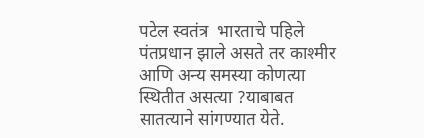पटेल स्वतंत्र  भारताचे पहिले पंतप्रधान झाले असते तर काश्मीर आणि अन्य समस्या कोणत्या स्थितीत असत्या ?याबाबत सातत्याने सांगण्यात येते.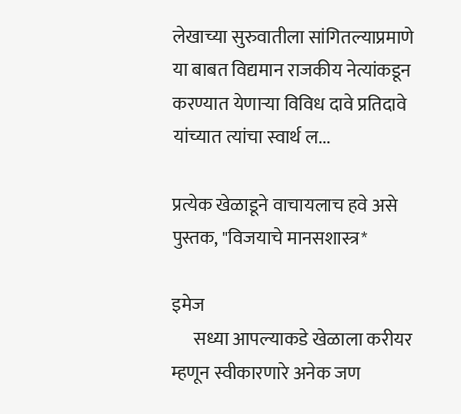लेखाच्या सुरुवातीला सांगितल्याप्रमाणे या बाबत विद्यमान राजकीय नेत्यांकडून करण्यात येणाऱ्या विविध दावे प्रतिदावे यांच्यात त्यांचा स्वार्थ ल...

प्रत्येक खेळाडूने वाचायलाच हवे असे पुस्तक, "विजयाचे मानसशास्त्र*

इमेज
      सध्या आपल्याकडे खेळाला करीयर म्हणून स्वीकारणारे अनेक जण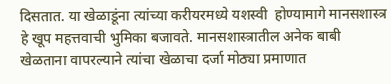दिसतात. या खेळाडूंना त्यांच्या करीयरमध्ये यशस्वी  होण्यामागे मानसशास्त्र हे खूप महत्तवाची भुमिका बजावते. मानसशास्त्रातील अनेक बाबी खेळताना वापरल्याने त्यांचा खेळाचा दर्जा मोठ्या प्रमाणात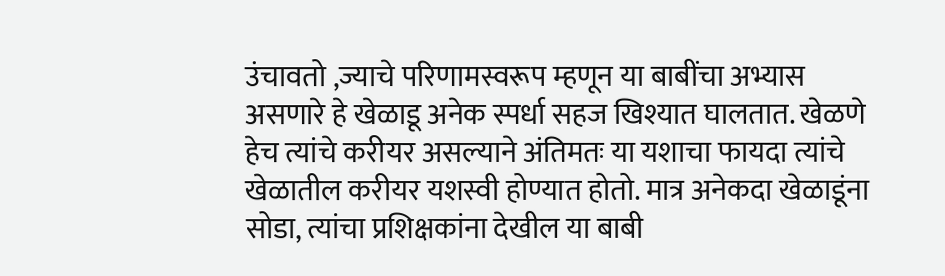उंचावतो ,ज्याचे परिणामस्वरूप म्हणून या बाबींचा अभ्यास असणारे हे खेळाडू अनेक स्पर्धा सहज खिश्यात घालतात. खेळणे हेच त्यांचे करीयर असल्याने अंतिमतः या यशाचा फायदा त्यांचे खेळातील करीयर यशस्वी होण्यात होतो. मात्र अनेकदा खेळाडूंना सोडा, त्यांचा प्रशिक्षकांना देखील या बाबी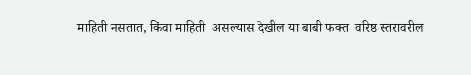माहिती नसतात, किंवा माहिती  असल्यास देखील या बाबी फक्त  वरिष्ठ स्तरावरील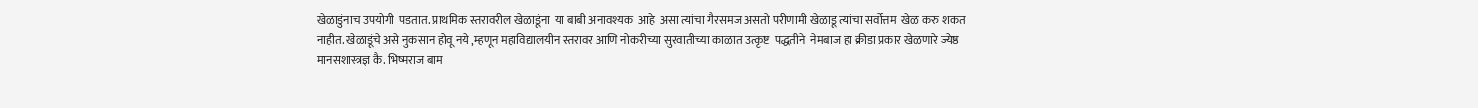खेळाडुंनाच उपयोगी  पडतात. प्राथमिक स्तरावरील खेळाडूंना  या बाबी अनावश्यक  आहे  असा त्यांचा गैरसमज असतो परीणामी खेळाडू त्यांचा सर्वोत्तम  खेळ करु शकत नाहीत. खेळाडूंचे असे नुकसान होवू नये ,म्हणून महाविद्यालयीन स्तरावर आणि नोकरीच्या सुरवातीच्या काळात उत्कृष्ट  पद्धतीने  नेमबाज हा क्रीडा प्रकार खेळणारे ज्येष्ठ मानसशास्त्रज्ञ कै. भिष्मराज बाम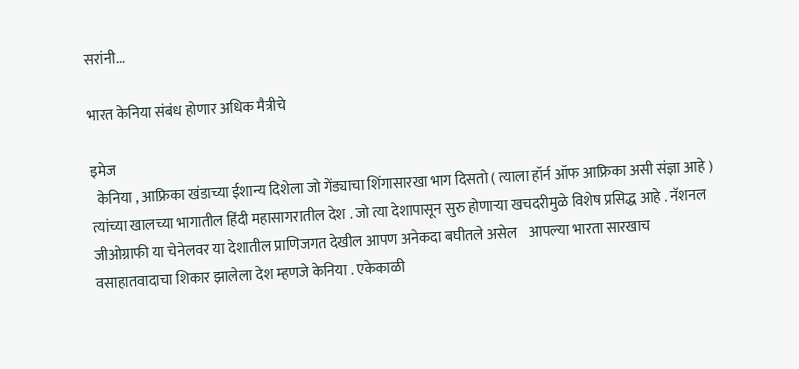सरांनी...

भारत केनिया संबंध होणार अधिक मैत्रीचे

इमेज
  केनिया , आफ्रिका खंडाच्या ईशान्य दिशेला जो गेंड्याचा शिंगासारखा भाग दिसतो ( त्याला हॉर्न ऑफ आफ्रिका असी संज्ञा आहे ) त्यांच्या खालच्या भागातील हिंदी महासागरातील देश . जो त्या देशापासून सुरु होणाऱ्या खचदरीमुळे विशेष प्रसिद्ध आहे . नॅशनल जीओग्राफी या चेनेलवर या देशातील प्राणिजगत देखील आपण अनेकदा बघीतले असेल    आपल्या भारता सारखाच वसाहातवादाचा शिकार झालेला देश म्हणजे केनिया . एकेकाळी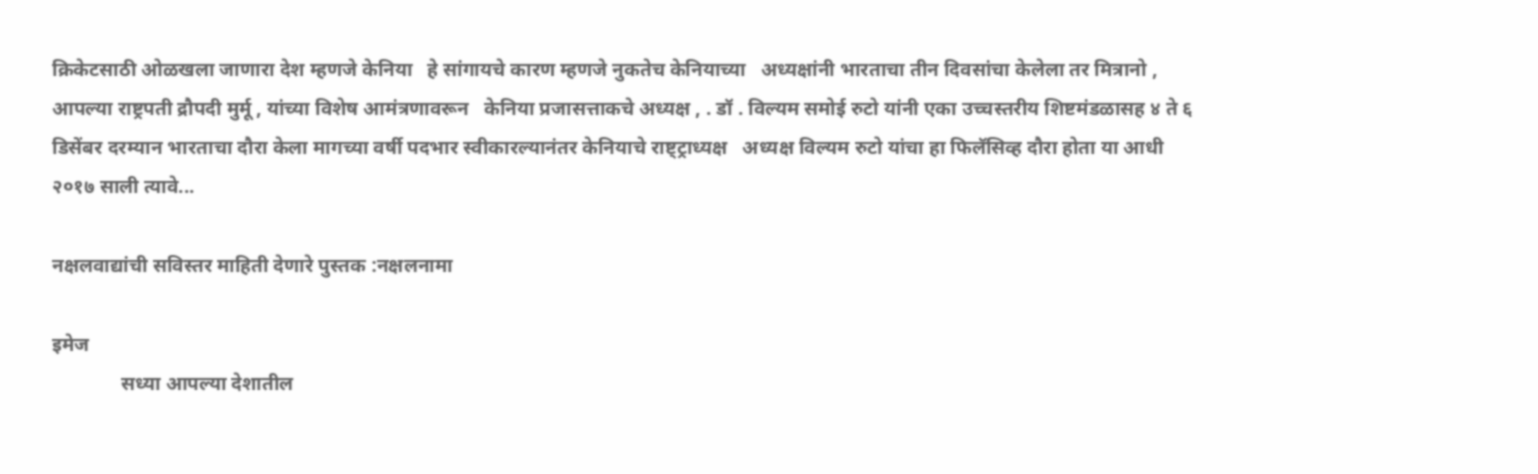क्रिकेटसाठी ओळखला जाणारा देश म्हणजे केनिया   हे सांगायचे कारण म्हणजे नुकतेच केनियाच्या   अध्यक्षांनी भारताचा तीन दिवसांचा केलेला तर मित्रानो , आपल्या राष्ट्रपती द्रौपदी मुर्मू , यांच्या विशेष आमंत्रणावरून   केनिया प्रजासत्ताकचे अध्यक्ष , . डॉ . विल्यम समोई रुटो यांनी एका उच्चस्तरीय शिष्टमंडळासह ४ ते ६ डिसेंबर दरम्यान भारताचा दौरा केला मागच्या वर्षी पदभार स्वीकारल्यानंतर केनियाचे राष्ट्ट्राध्यक्ष   अध्यक्ष विल्यम रुटो यांचा हा फिलॅसिव्ह दौरा होता या आधी २०१७ साली त्यावे...

नक्षलवाद्यांची सविस्तर माहिती देणारे पुस्तक :नक्षलनामा

इमेज
              सध्या आपल्या देशातील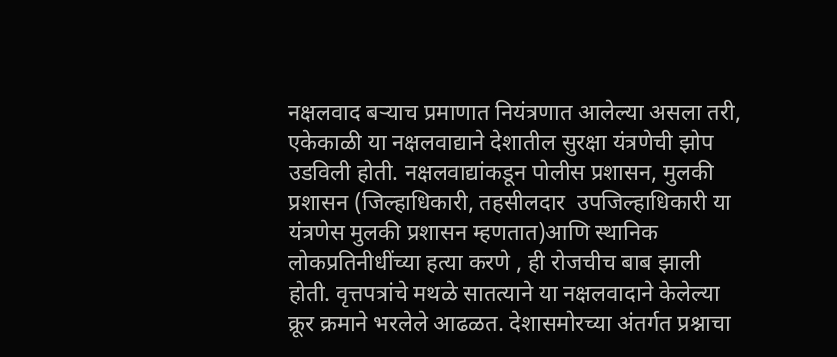नक्षलवाद बऱ्याच प्रमाणात नियंत्रणात आलेल्या असला तरी, एकेकाळी या नक्षलवाद्याने देशातील सुरक्षा यंत्रणेची झोप उडविली होती. नक्षलवाद्यांकडून पोलीस प्रशासन, मुलकी प्रशासन (जिल्हाधिकारी, तहसीलदार  उपजिल्हाधिकारी या यंत्रणेस मुलकी प्रशासन म्हणतात)आणि स्थानिक लोकप्रतिनीधींच्या हत्या करणे , ही रोजचीच बाब झाली होती. वृत्तपत्रांचे मथळे सातत्याने या नक्षलवादाने केलेल्या क्रूर क्रमाने भरलेले आढळत. देशासमोरच्या अंतर्गत प्रश्नाचा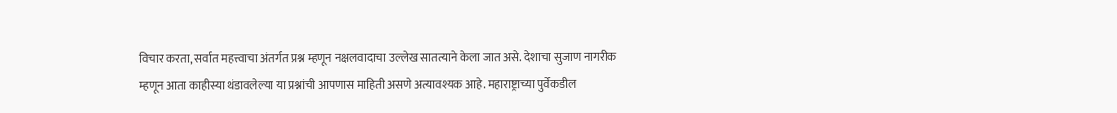विचार करता, सर्वात महत्त्वाचा अंतर्गत प्रश्न म्हणून नक्षलवादाचा उल्लेख सातत्याने केला जात असे. देशाचा सुजाण नागरीक म्हणून आता काहीस्या थंडावलेल्या या प्रश्नांची आपणास माहिती असणे अत्यावश्यक आहे. महाराष्ट्राच्या पुर्वेकडील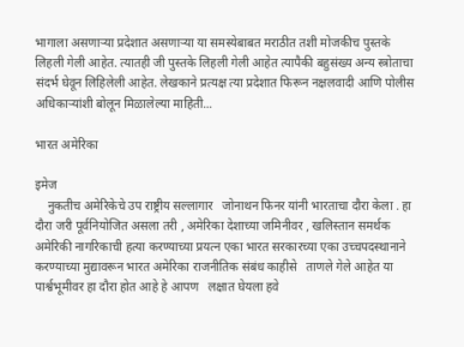भागाला असणाऱ्या प्रदेशात असणाऱ्या या समस्येबाबत मराठीत तशी मोजकीच पुस्तके लिहली गेली आहेत. त्यातही जी पुस्तके लिहली गेली आहेत त्यापैकी बहुसंख्य अन्य स्त्रोताचा संदर्भ घेवून लिहिलेली आहेत. लेखकाने प्रत्यक्ष त्या प्रदेशात फिरून नक्षलवादी आणि पोलीस अधिकाऱ्यांशी बोलून मिळालेल्या माहिती...

भारत अमेरिका

इमेज
    नुकतीच अमेरिकेचे उप राष्ट्रीय सल्लागार   जोनाथन फिनर यांनी भारताचा दौरा केला . हा दौरा जरी पूर्वनियोजित असला तरी , अमेरिका देशाच्या जमिनीवर , खलिस्तान समर्थक अमेरिकी नागरिकाची हत्या करण्याच्या प्रयत्न एका भारत सरकारच्या एका उच्चपदस्थानाने करण्याच्या मुद्यावरून भारत अमेरिका राजनीतिक संबंध काहीसे   ताणले गेले आहेत या पार्श्वभूमीवर हा दौरा होत आहे हे आपण   लक्षात घेयला हवे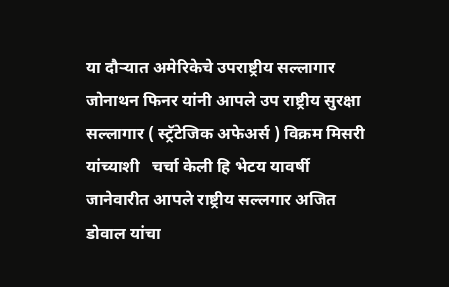या दौऱ्यात अमेरिकेचे उपराष्ट्रीय सल्लागार   जोनाथन फिनर यांनी आपले उप राष्ट्रीय सुरक्षा सल्लागार ( स्ट्रॅटेजिक अफेअर्स ) विक्रम मिसरी यांच्याशी   चर्चा केली हि भेटय यावर्षी जानेवारीत आपले राष्ट्रीय सल्लगार अजित डोवाल यांचा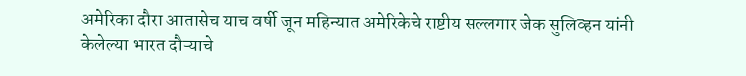अमेरिका दौरा आतासेच याच वर्षी जून महिन्यात अमेरिकेचे राष्टीय सल्लगार जेक सुलिव्हन यांनी केलेल्या भारत दौऱ्याचे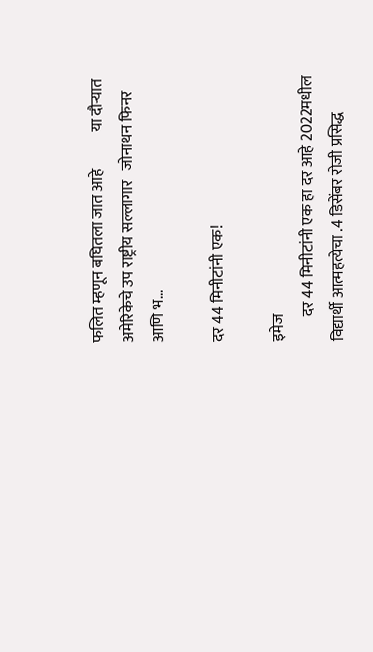फलित म्हणून बघितला जात आहे            या दौऱ्यात अमेरिकेचे उप राष्ट्रीय सल्लागार   जोनाथन फिनर आणि भ...

दर 44 मिनीटांनी एक!

इमेज
        दर 44 मिनीटांनी एक हा दर आहे 2022मधील विद्यार्थी आत्महत्येचा .4 डिसेंबर रोजी प्रसिद्ध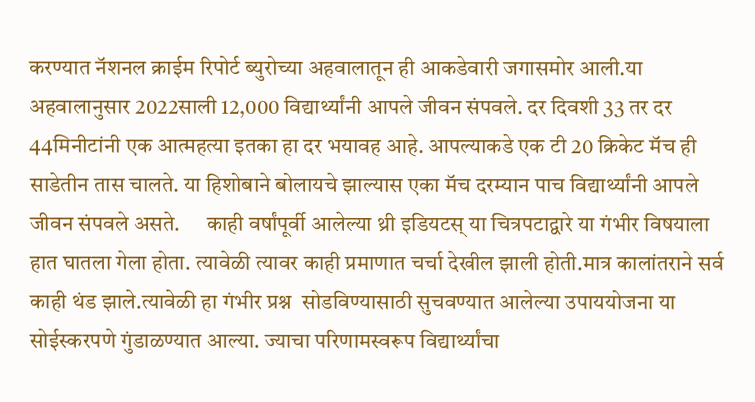करण्यात नॅशनल क्राईम रिपोर्ट ब्युरोच्या अहवालातून ही आकडेवारी जगासमोर आली.या अहवालानुसार 2022साली 12,000 विद्यार्थ्यांनी आपले जीवन संपवले. दर दिवशी 33 तर दर 44मिनीटांनी एक आत्महत्या इतका हा दर भयावह आहे. आपल्याकडे एक टी 20 क्रिकेट मॅच ही साडेतीन तास चालते. या हिशोबाने बोलायचे झाल्यास एका मॅच दरम्यान पाच विद्यार्थ्यांनी आपले जीवन संपवले असते.      काही वर्षांपूर्वी आलेल्या थ्री इडियटस् या चित्रपटाद्वारे या गंभीर विषयाला हात घातला गेला होता. त्यावेळी त्यावर काही प्रमाणात चर्चा देखील झाली होती.मात्र कालांतराने सर्व काही थंड झाले‌.त्यावेळी हा गंभीर प्रश्न  सोडविण्यासाठी सुचवण्यात आलेल्या उपाययोजना या सोईस्करपणे गुंडाळण्यात आल्या. ज्याचा परिणामस्वरूप विद्यार्थ्यांचा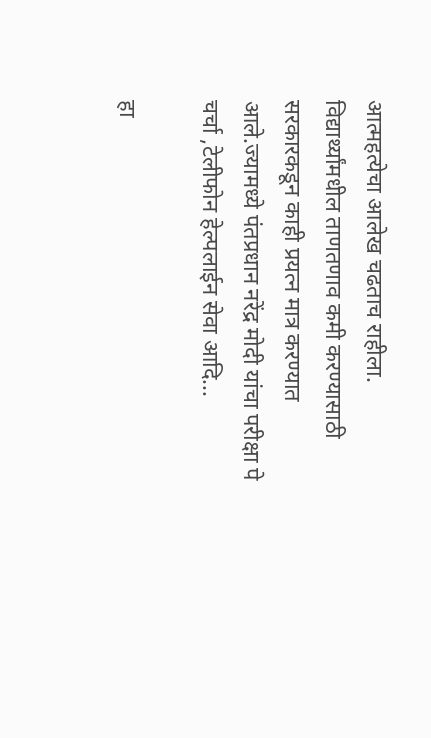आत्महत्येचा आलेख चढताच राहीला. विद्यार्थ्यांमधील ताणतणाव कमी करण्यासाठी सरकारकडून काही प्रयत्न मात्र करण्यात आले.ज्यामध्ये पंतप्रधान नरेंद्र मोदी यांचा परीक्षा पे चर्चा ,टेलीफोन हेल्पलाईन सेवा आदि...

हा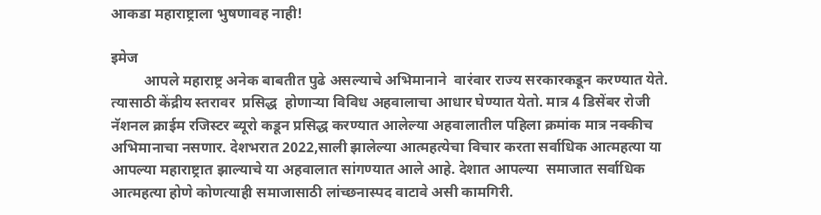आकडा महाराष्ट्राला भुषणावह नाही!

इमेज
         आपले महाराष्ट्र अनेक बाबतीत पुढे असल्याचे अभिमानाने  वारंवार राज्य सरकारकडून करण्यात येते. त्यासाठी केंद्रीय स्तरावर  प्रसिद्ध  होणाऱ्या विविध अहवालाचा आधार घेण्यात येतो‌. मात्र 4 डिसेंबर रोजी नॅशनल क्राईम रजिस्टर ब्यूरो कडून प्रसिद्ध करण्यात आलेल्या अहवालातील पहिला क्रमांक मात्र नक्कीच अभिमानाचा नसणार. देशभरात 2022,साली झालेल्या आत्महत्येचा विचार करता सर्वाधिक आत्महत्या या आपल्या महाराष्ट्रात झाल्याचे या अहवालात सांगण्यात आले आहे. देशात आपल्या  समाजात सर्वाधिक आत्महत्या होणे कोणत्याही समाजासाठी लांच्छनास्पद वाटावे असी कामगिरी.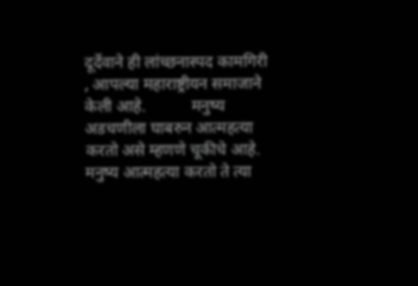दूर्देवाने ही लांच्छनास्पद कामगिरी , आपल्या महाराष्ट्रीयन समाजाने केली आहे.           मनुष्य अडचणीला घाबरुन आत्महत्या करतो असे म्हणणे चूकीचे आहे. मनुष्य आत्महत्या करतो ते त्या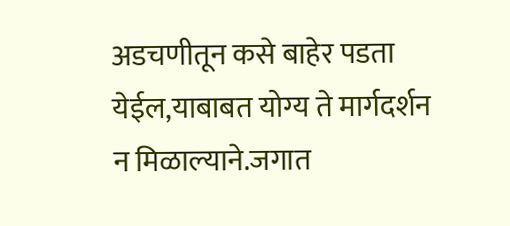अडचणीतून कसे बाहेर पडता येईल,याबाबत योग्य ते मार्गदर्शन न मिळाल्याने.जगात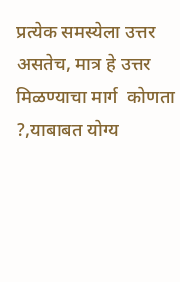प्रत्येक समस्येला उत्तर असतेच, मात्र हे उत्तर मिळण्याचा मार्ग  कोणता ?,याबाबत योग्य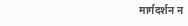मार्गदर्शन न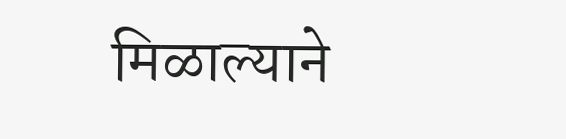मिळाल्याने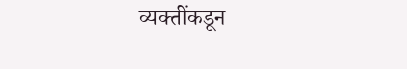व्यक्तींकडून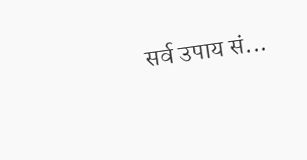सर्व उपाय सं...